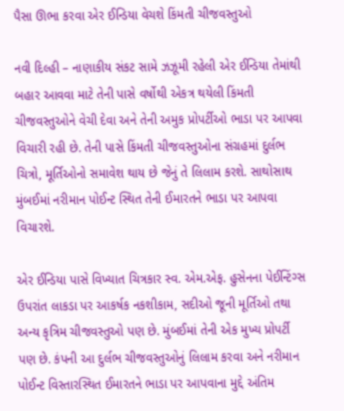પૈસા ઊભા કરવા એર ઈન્ડિયા વેચશે કિંમતી ચીજવસ્તુઓ

નવી દિલ્હી – નાણાકીય સંકટ સામે ઝઝૂમી રહેલી એર ઈન્ડિયા તેમાંથી બહાર આવવા માટે તેની પાસે વર્ષોથી એકત્ર થયેલી કિંમતી ચીજવસ્તુઓને વેચી દેવા અને તેની અમુક પ્રોપર્ટીઓ ભાડા પર આપવા વિચારી રહી છે. તેની પાસે કિંમતી ચીજવસ્તુઓના સંગ્રહમાં દુર્લભ ચિત્રો, મૂર્તિઓનો સમાવેશ થાય છે જેનું તે લિલામ કરશે. સાથોસાથ મુંબઈમાં નરીમાન પોઈન્ટ સ્થિત તેની ઈમારતને ભાડા પર આપવા વિચારશે.

એર ઈન્ડિયા પાસે વિખ્યાત ચિત્રકાર સ્વ. એમ.એફ. હુસેનના પેઈન્ટિંગ્સ ઉપરાંત લાકડા પર આકર્ષક નકશીકામ, સદીઓ જૂની મૂર્તિઓ તથા અન્ય કૃત્રિમ ચીજવસ્તુઓ પણ છે. મુંબઈમાં તેની એક મુખ્ય પ્રોપર્ટી પણ છે. કંપની આ દુર્લભ ચીજવસ્તુઓનું લિલામ કરવા અને નરીમાન પોઈન્ટ વિસ્તારસ્થિત ઈમારતને ભાડા પર આપવાના મુદ્દે અંતિમ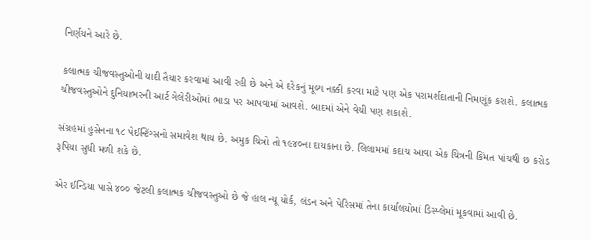નિર્ણયને આરે છે.

કલાત્મક ચીજવસ્તુઓની યાદી તૈયાર કરવામાં આવી રહી છે અને એ દરેકનું મૂલ્ય નક્કી કરવા માટે પણ એક પરામર્શદાતાની નિમણૂંક કરાશે. કલાત્મક ચીજવસ્તુઓને દુનિયાભરની આર્ટ ગેલેરીઓમાં ભાડા પર આપવામાં આવશે. બાદમાં એને વેચી પણ શકાશે.

સંગ્રહમાં હુસેનના ૧૮ પેઈન્ટિંગ્સનો સમાવેશ થાય છે. અમુક ચિત્રો તો ૧૯૪૦ના દાયકાના છે. લિલામમાં કદાચ આવા એક ચિત્રની કિંમત પાંચથી છ કરોડ રૂપિયા સુધી મળી શકે છે.

એર ઈન્ડિયા પાસે ૪૦૦ જેટલી કલાત્મક ચીજવસ્તુઓ છે જે હાલ ન્યૂ યોર્ક, લંડન અને પેરિસમાં તેના કાર્યાલયોમાં ડિસ્પ્લેમાં મૂકવામાં આવી છે.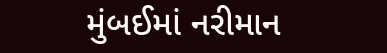મુંબઈમાં નરીમાન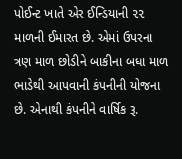પોઈન્ટ ખાતે એર ઈન્ડિયાની ૨૨ માળની ઈમારત છે. એમાં ઉપરના ત્રણ માળ છોડીને બાકીના બધા માળ ભાડેથી આપવાની કંપનીની યોજના છે. એનાથી કંપનીને વાર્ષિક રૂ.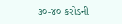૩૦-૪૦ કરોડની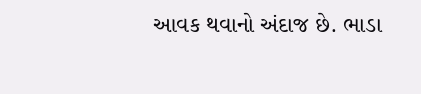આવક થવાનો અંદાજ છે. ભાડા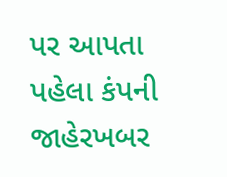પર આપતા પહેલા કંપની જાહેરખબર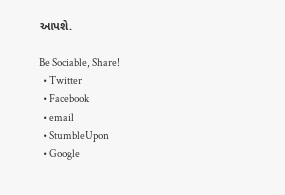આપશે.

Be Sociable, Share!
  • Twitter
  • Facebook
  • email
  • StumbleUpon
  • Google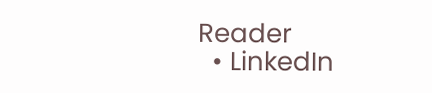Reader
  • LinkedIn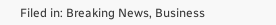Filed in: Breaking News, Business